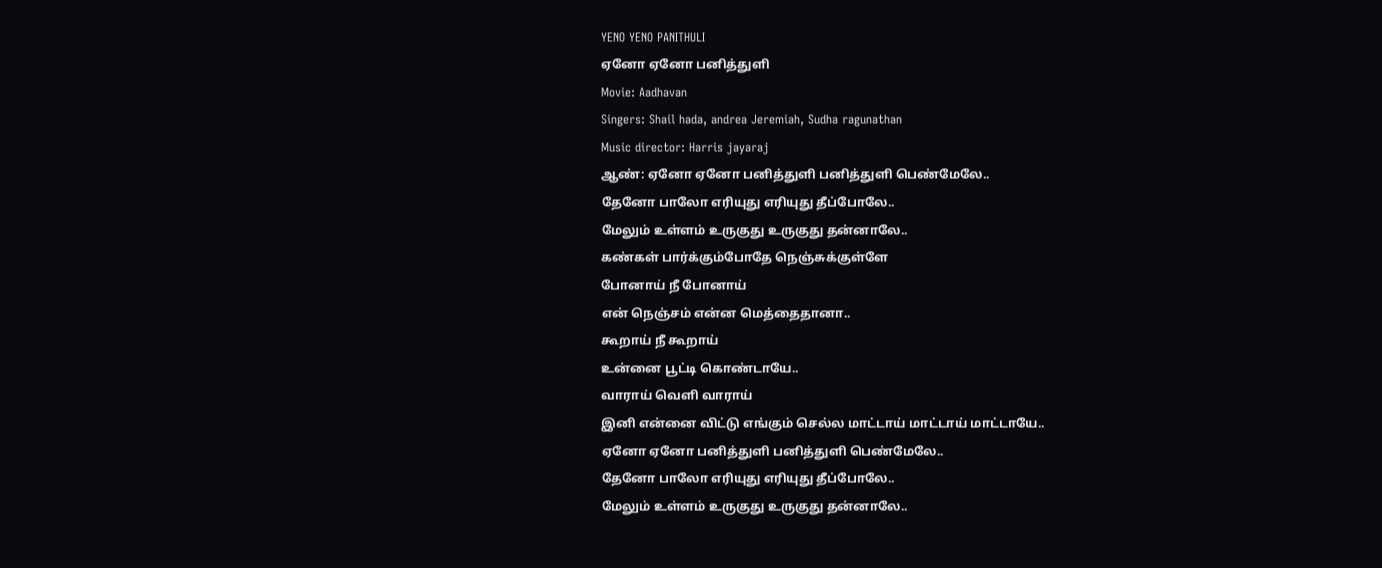YENO YENO PANITHULI
ஏனோ ஏனோ பனித்துளி
Movie: Aadhavan
Singers: Shail hada, andrea Jeremiah, Sudha ragunathan
Music director: Harris jayaraj
ஆண்: ஏனோ ஏனோ பனித்துளி பனித்துளி பெண்மேலே..
தேனோ பாலோ எரியுது எரியுது தீப்போலே..
மேலும் உள்ளம் உருகுது உருகுது தன்னாலே..
கண்கள் பார்க்கும்போதே நெஞ்சுக்குள்ளே
போனாய் நீ போனாய்
என் நெஞ்சம் என்ன மெத்தைதானா..
கூறாய் நீ கூறாய்
உன்னை பூட்டி கொண்டாயே..
வாராய் வெளி வாராய்
இனி என்னை விட்டு எங்கும் செல்ல மாட்டாய் மாட்டாய் மாட்டாயே..
ஏனோ ஏனோ பனித்துளி பனித்துளி பெண்மேலே..
தேனோ பாலோ எரியுது எரியுது தீப்போலே..
மேலும் உள்ளம் உருகுது உருகுது தன்னாலே..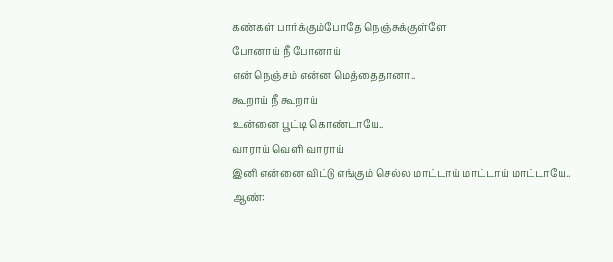கண்கள் பார்க்கும்போதே நெஞ்சுக்குள்ளே
போனாய் நீ போனாய்
என் நெஞ்சம் என்ன மெத்தைதானா..
கூறாய் நீ கூறாய்
உன்னை பூட்டி கொண்டாயே..
வாராய் வெளி வாராய்
இனி என்னை விட்டு எங்கும் செல்ல மாட்டாய் மாட்டாய் மாட்டாயே..
ஆண்: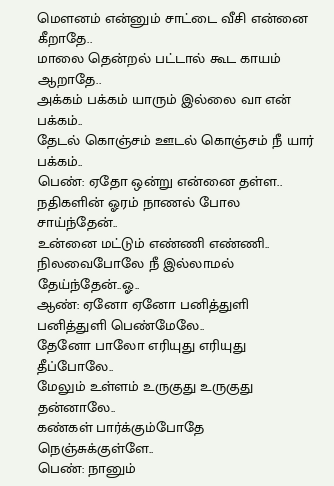மௌனம் என்னும் சாட்டை வீசி என்னை கீறாதே..
மாலை தென்றல் பட்டால் கூட காயம் ஆறாதே..
அக்கம் பக்கம் யாரும் இல்லை வா என் பக்கம்..
தேடல் கொஞ்சம் ஊடல் கொஞ்சம் நீ யார் பக்கம்..
பெண்: ஏதோ ஒன்று என்னை தள்ள..
நதிகளின் ஓரம் நாணல் போல சாய்ந்தேன்..
உன்னை மட்டும் எண்ணி எண்ணி..
நிலவைபோலே நீ இல்லாமல் தேய்ந்தேன்..ஓ..
ஆண்: ஏனோ ஏனோ பனித்துளி பனித்துளி பெண்மேலே..
தேனோ பாலோ எரியுது எரியுது தீப்போலே..
மேலும் உள்ளம் உருகுது உருகுது தன்னாலே..
கண்கள் பார்க்கும்போதே நெஞ்சுக்குள்ளே..
பெண்: நானும்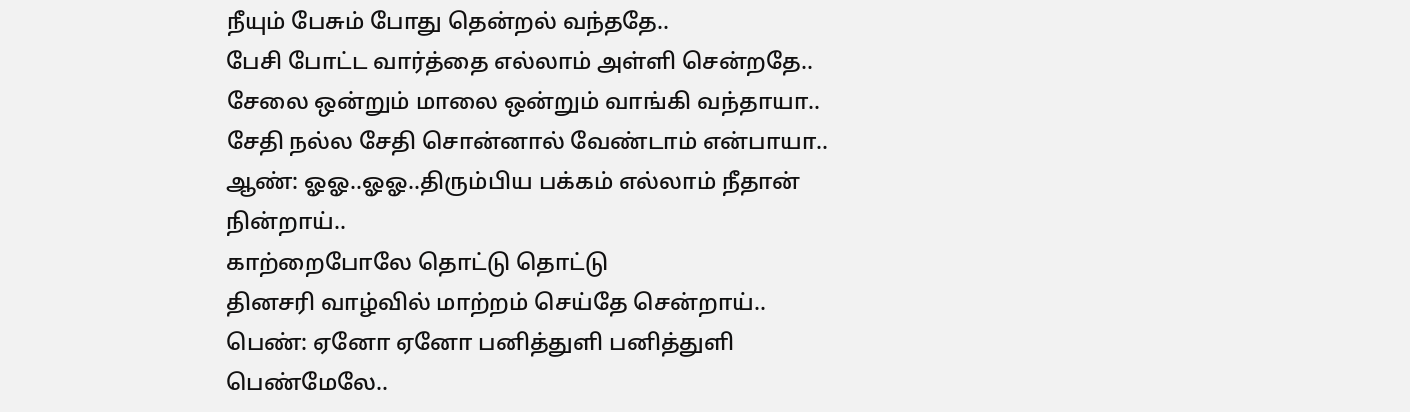நீயும் பேசும் போது தென்றல் வந்ததே..
பேசி போட்ட வார்த்தை எல்லாம் அள்ளி சென்றதே..
சேலை ஒன்றும் மாலை ஒன்றும் வாங்கி வந்தாயா..
சேதி நல்ல சேதி சொன்னால் வேண்டாம் என்பாயா..
ஆண்: ஓஓ..ஓஓ..திரும்பிய பக்கம் எல்லாம் நீதான் நின்றாய்..
காற்றைபோலே தொட்டு தொட்டு
தினசரி வாழ்வில் மாற்றம் செய்தே சென்றாய்..
பெண்: ஏனோ ஏனோ பனித்துளி பனித்துளி பெண்மேலே..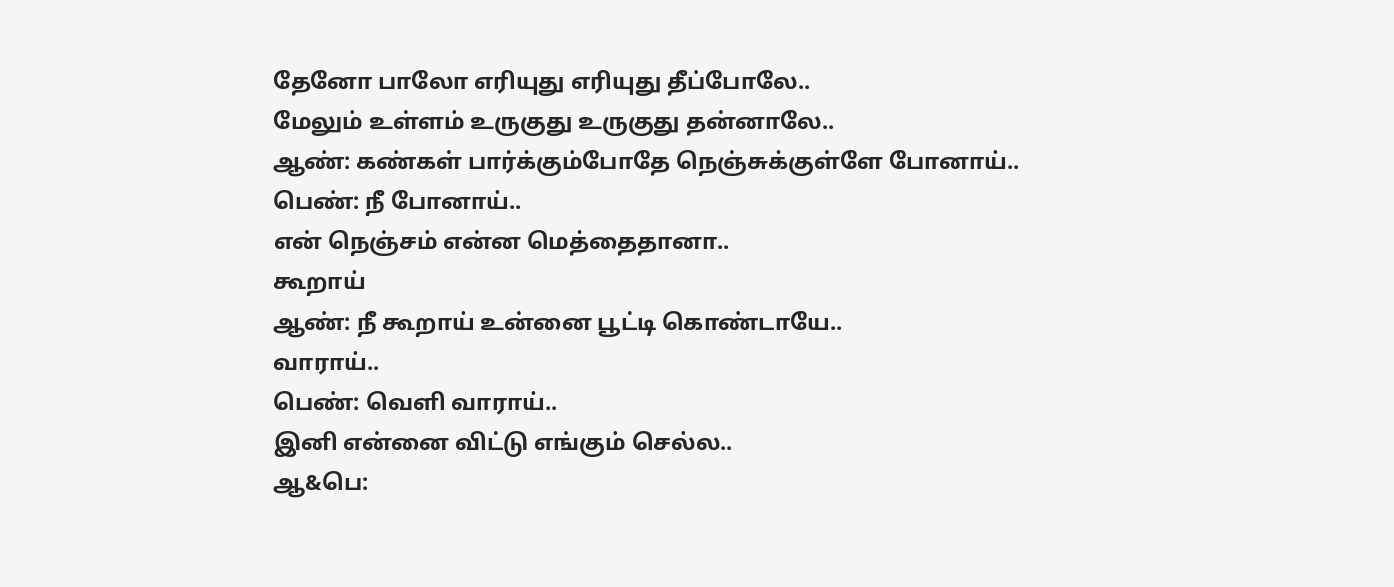தேனோ பாலோ எரியுது எரியுது தீப்போலே..
மேலும் உள்ளம் உருகுது உருகுது தன்னாலே..
ஆண்: கண்கள் பார்க்கும்போதே நெஞ்சுக்குள்ளே போனாய்..
பெண்: நீ போனாய்..
என் நெஞ்சம் என்ன மெத்தைதானா..
கூறாய்
ஆண்: நீ கூறாய் உன்னை பூட்டி கொண்டாயே..
வாராய்..
பெண்: வெளி வாராய்..
இனி என்னை விட்டு எங்கும் செல்ல..
ஆ&பெ: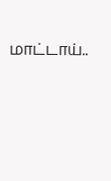மாட்டாய்..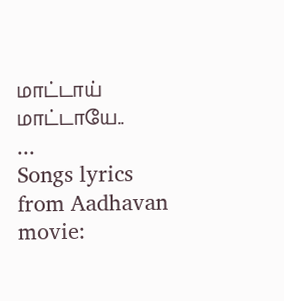மாட்டாய் மாட்டாயே..
...
Songs lyrics from Aadhavan movie: